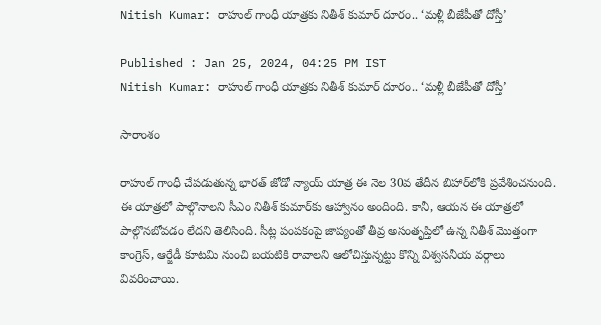Nitish Kumar: రాహుల్ గాంధీ యాత్రకు నితీశ్ కుమార్ దూరం.. ‘మళ్లీ బీజేపీతో దోస్తీ’

Published : Jan 25, 2024, 04:25 PM IST
Nitish Kumar: రాహుల్ గాంధీ యాత్రకు నితీశ్ కుమార్ దూరం.. ‘మళ్లీ బీజేపీతో దోస్తీ’

సారాంశం

రాహుల్ గాంధీ చేపడుతున్న భారత్ జోడో న్యాయ్ యాత్ర ఈ నెల 30వ తేదీన బిహార్‌లోకి ప్రవేశించనుంది. ఈ యాత్రలో పాల్గొనాలని సీఎం నితీశ్ కుమార్‌కు ఆహ్వానం అందింది. కానీ, ఆయన ఈ యాత్రలో పాల్గొనబోవడం లేదని తెలిసింది. సీట్ల పంపకంపై జాప్యంతో తీవ్ర అసంతృప్తిలో ఉన్న నితీశ్ మొత్తంగా కాంగ్రెస్, ఆర్జేడీ కూటమి నుంచి బయటికి రావాలని ఆలోచిస్తున్నట్టు కొన్ని విశ్వసనీయ వర్గాలు వివరించాయి.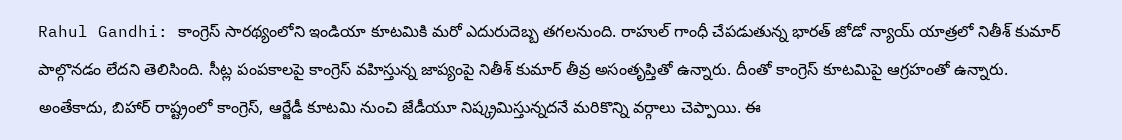Rahul Gandhi: కాంగ్రెస్ సారథ్యంలోని ఇండియా కూటమికి మరో ఎదురుదెబ్బ తగలనుంది. రాహుల్ గాంధీ చేపడుతున్న భారత్ జోడో న్యాయ్ యాత్రలో నితీశ్ కుమార్ పాల్గొనడం లేదని తెలిసింది. సీట్ల పంపకాలపై కాంగ్రెస్ వహిస్తున్న జాప్యంపై నితీశ్ కుమార్ తీవ్ర అసంతృప్తితో ఉన్నారు. దీంతో కాంగ్రెస్ కూటమిపై ఆగ్రహంతో ఉన్నారు. అంతేకాదు, బిహార్‌ రాష్ట్రంలో కాంగ్రెస్, ఆర్జేడీ కూటమి నుంచి జేడీయూ నిష్క్రమిస్తున్నదనే మరికొన్ని వర్గాలు చెప్పాయి. ఈ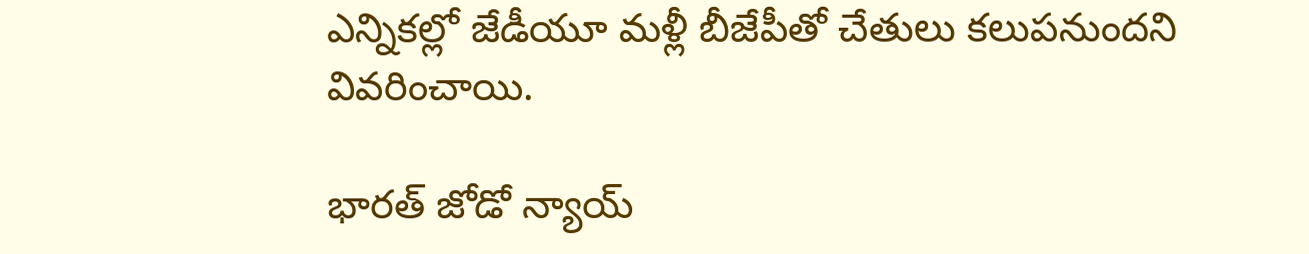ఎన్నికల్లో జేడీయూ మళ్లీ బీజేపీతో చేతులు కలుపనుందని వివరించాయి.

భారత్ జోడో న్యాయ్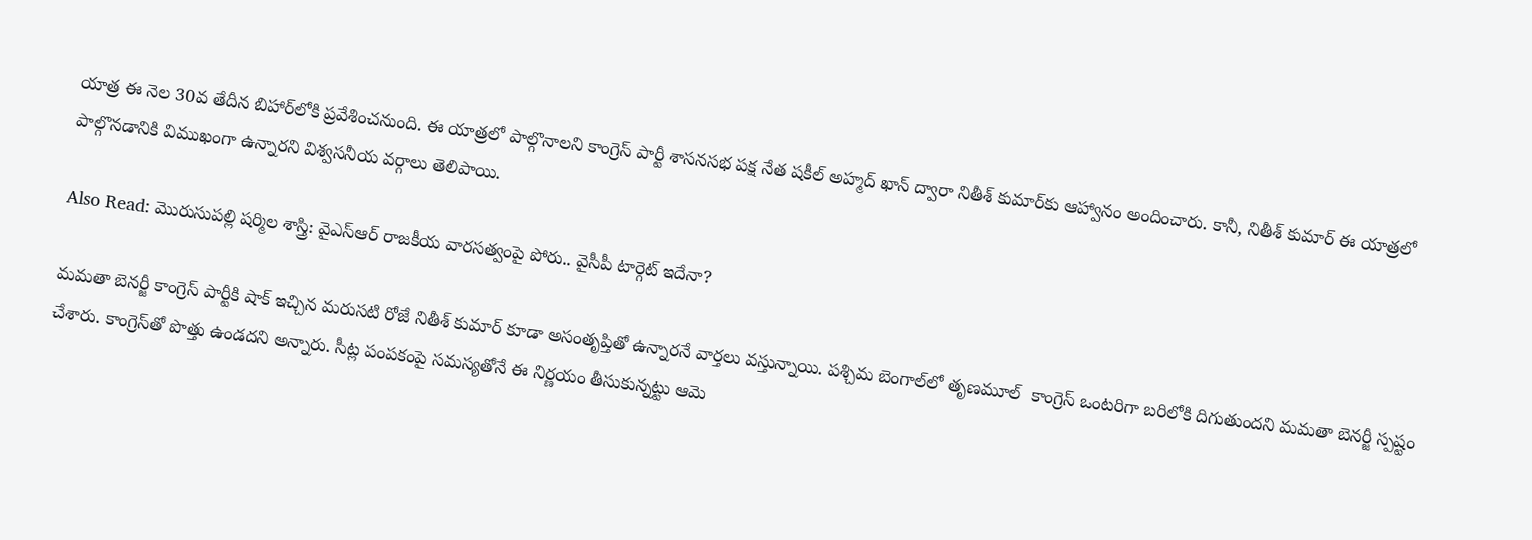యాత్ర ఈ నెల 30వ తేదీన బిహార్‌లోకి ప్రవేశించనుంది. ఈ యాత్రలో పాల్గొనాలని కాంగ్రెస్ పార్టీ శాసనసభ పక్ష నేత షకీల్ అహ్మద్ ఖాన్ ద్వారా నితీశ్ కుమార్‌కు ఆహ్వానం అందించారు. కానీ, నితీశ్ కుమార్ ఈ యాత్రలో పాల్గొనడానికి విముఖంగా ఉన్నారని విశ్వసనీయ వర్గాలు తెలిపాయి.

Also Read: మొరుసుపల్లి షర్మిల శాస్త్రి: వైఎస్ఆర్ రాజకీయ వారసత్వంపై పోరు.. వైసీపీ టార్గెట్ ఇదేనా?

మమతా బెనర్జీ కాంగ్రెస్ పార్టీకి షాక్ ఇచ్చిన మరుసటి రోజే నితీశ్ కుమార్ కూడా అసంతృప్తితో ఉన్నారనే వార్తలు వస్తున్నాయి. పశ్చిమ బెంగాల్‌లో తృణమూల్  కాంగ్రెస్ ఒంటరిగా బరిలోకి దిగుతుందని మమతా బెనర్జీ స్పష్టం చేశారు. కాంగ్రెస్‌తో పొత్తు ఉండదని అన్నారు. సీట్ల పంపకంపై సమస్యతోనే ఈ నిర్ణయం తీసుకున్నట్టు ఆమె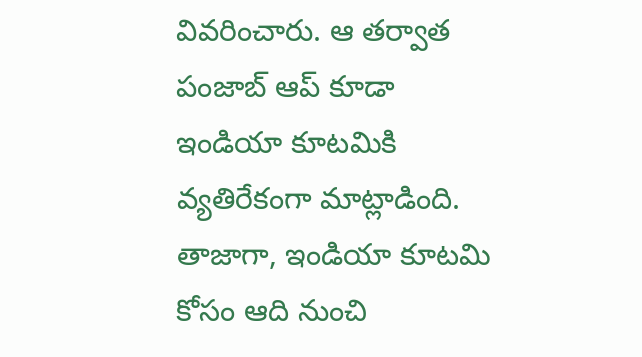వివరించారు. ఆ తర్వాత పంజాబ్ ఆప్‌ కూడా ఇండియా కూటమికి వ్యతిరేకంగా మాట్లాడింది. తాజాగా, ఇండియా కూటమి కోసం ఆది నుంచి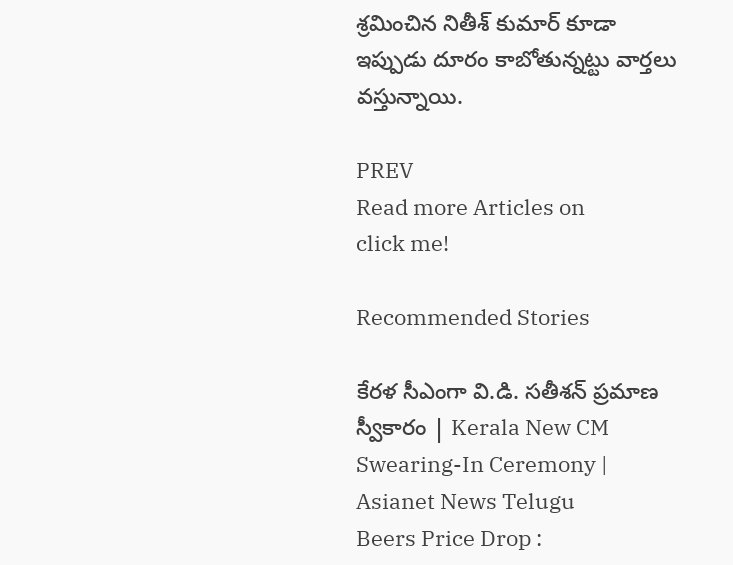శ్రమించిన నితీశ్ కుమార్ కూడా ఇప్పుడు దూరం కాబోతున్నట్టు వార్తలు వస్తున్నాయి.

PREV
Read more Articles on
click me!

Recommended Stories

కేరళ సీఎంగా వి.డి. సతీశన్ ప్రమాణ స్వీకారం | Kerala New CM Swearing-In Ceremony | Asianet News Telugu
Beers Price Drop :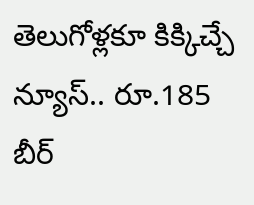తెలుగోళ్లకూ కిక్కిచ్చే న్యూస్.. రూ.185 బీర్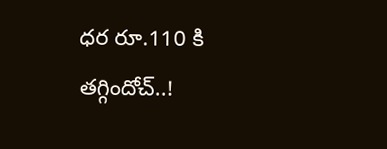ధర రూ.110 కి తగ్గిందోచ్..!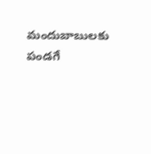మందుబాబులకు పండగే